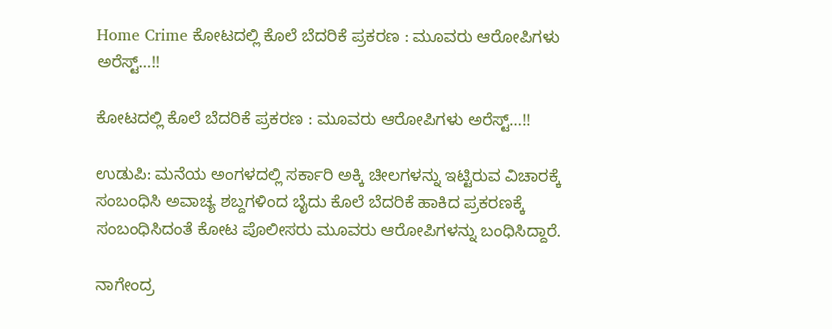Home Crime ಕೋಟದಲ್ಲಿ ಕೊಲೆ ಬೆದರಿಕೆ ಪ್ರಕರಣ : ಮೂವರು ಆರೋಪಿಗಳು ಅರೆಸ್ಟ್…!!

ಕೋಟದಲ್ಲಿ ಕೊಲೆ ಬೆದರಿಕೆ ಪ್ರಕರಣ : ಮೂವರು ಆರೋಪಿಗಳು ಅರೆಸ್ಟ್…!!

ಉಡುಪಿ: ಮನೆಯ ಅಂಗಳದಲ್ಲಿ ಸರ್ಕಾರಿ ಅಕ್ಕಿ ಚೀಲಗಳನ್ನು ಇಟ್ಟಿರುವ ವಿಚಾರಕ್ಕೆ ಸಂಬಂಧಿಸಿ ಅವಾಚ್ಯ ಶಬ್ದಗಳಿಂದ ಬೈದು ಕೊಲೆ ಬೆದರಿಕೆ ಹಾಕಿದ ಪ್ರಕರಣಕ್ಕೆ ಸಂಬಂಧಿಸಿದಂತೆ ಕೋಟ ಪೊಲೀಸರು ಮೂವರು ಆರೋಪಿಗಳನ್ನು ಬಂಧಿಸಿದ್ದಾರೆ.

ನಾಗೇಂದ್ರ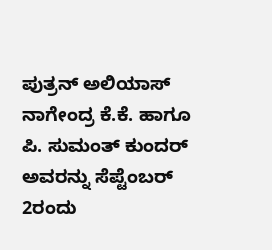ಪುತ್ರನ್‌ ಅಲಿಯಾಸ್ ನಾಗೇಂದ್ರ ಕೆ.ಕೆ. ಹಾಗೂ ಪಿ. ಸುಮಂತ್ ಕುಂದರ್ ಅವರನ್ನು ಸೆಪ್ಟೆಂಬರ್ 2ರಂದು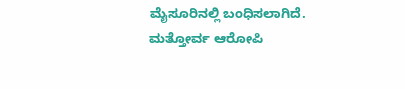ಮೈಸೂರಿನಲ್ಲಿ ಬಂಧಿಸಲಾಗಿದೆ. ಮತ್ತೋರ್ವ ಆರೋಪಿ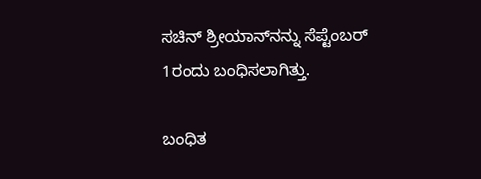ಸಚಿನ್ ಶ್ರೀಯಾನ್‌ನನ್ನು ಸೆಪ್ಟೆಂಬರ್ 1ರಂದು ಬಂಧಿಸಲಾಗಿತ್ತು.

ಬಂಧಿತ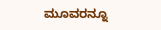ಮೂವರನ್ನೂ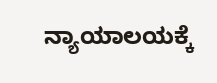ನ್ಯಾಯಾಲಯಕ್ಕೆ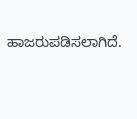ಹಾಜರುಪಡಿಸಲಾಗಿದೆ.